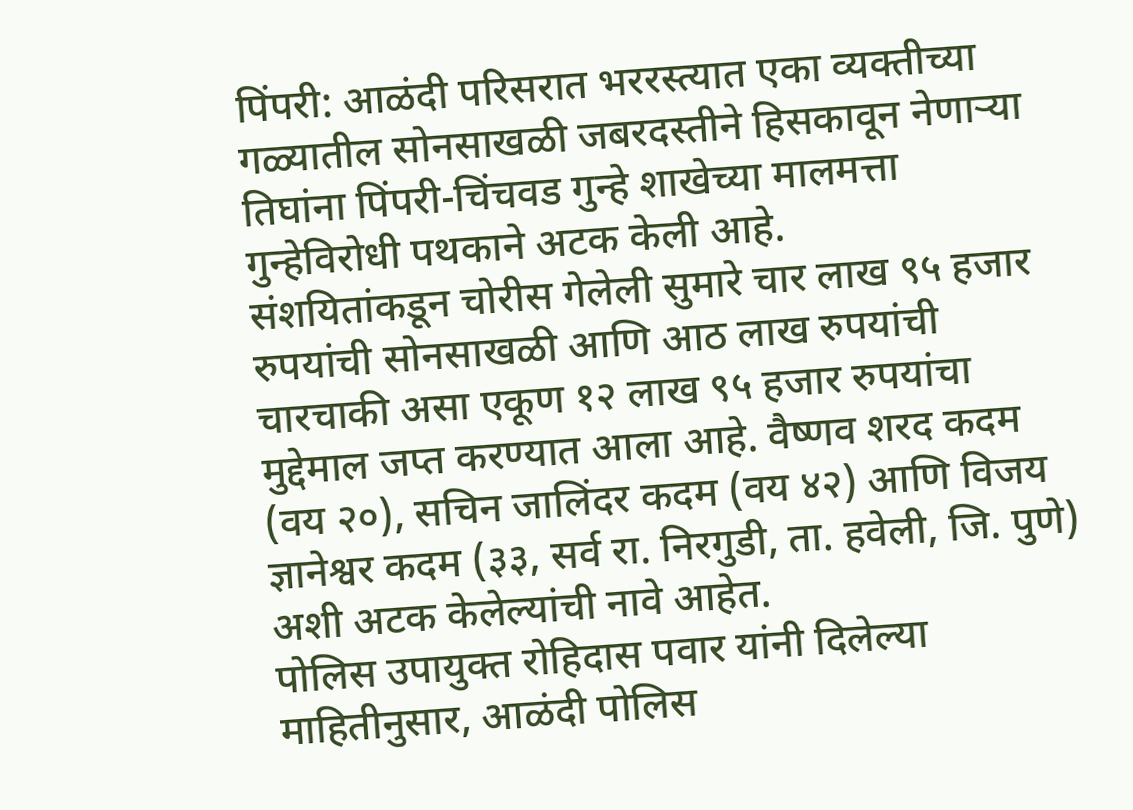पिंपरी: आळंदी परिसरात भररस्त्यात एका व्यक्तीच्या गळ्यातील सोनसाखळी जबरदस्तीने हिसकावून नेणाऱ्या तिघांना पिंपरी-चिंचवड गुन्हे शाखेच्या मालमत्ता गुन्हेविरोधी पथकाने अटक केली आहे.
संशयितांकडून चोरीस गेलेली सुमारे चार लाख ९५ हजार रुपयांची सोनसाखळी आणि आठ लाख रुपयांची चारचाकी असा एकूण १२ लाख ९५ हजार रुपयांचा मुद्देमाल जप्त करण्यात आला आहे. वैष्णव शरद कदम (वय २०), सचिन जालिंदर कदम (वय ४२) आणि विजय ज्ञानेश्वर कदम (३३, सर्व रा. निरगुडी, ता. हवेली, जि. पुणे) अशी अटक केलेल्यांची नावे आहेत.
पोलिस उपायुक्त रोहिदास पवार यांनी दिलेल्या माहितीनुसार, आळंदी पोलिस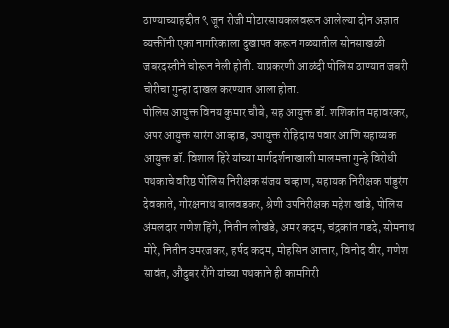ठाण्याच्याहद्दीत ९ जून रोजी मोटारसायकलवरून आलेल्या दोन अज्ञात व्यक्तींनी एका नागरिकाला दुखापत करून गळ्यातील सोनसाखळी जबरदस्तीने चोरून नेली होती. याप्रकरणी आळंदी पोलिस ठाण्यात जबरी चोरीचा गुन्हा दाखल करण्यात आला होता.
पोलिस आयुक्त विनय कुमार चौबे, सह आयुक्त डॉ. शशिकांत महावरकर, अपर आयुक्त सारंग आव्हाड, उपायुक्त रोहिदास पवार आणि सहाय्यक आयुक्त डॉ. विशाल हिरे यांच्या मार्गदर्शनाखाली मालमत्ता गुन्हे विरोधी पथकाचे वरिष्ठ पोलिस निरीक्षक संजय चव्हाण, सहायक निरीक्षक पांडुरंग देवकाते, गोरक्षनाथ बालवडकर, श्रेणी उपनिरीक्षक महेश खांडे, पोलिस अंमलदार गणेश हिंगे, नितीन लोखंडे, अमर कदम, चंद्रकांत गडदे, सोमनाथ मोरे, नितीन उमरजकर, हर्षद कदम, मोहसिन आत्तार, विनोद वीर, गणेश सावंत, औंदुबर रौंगे यांच्या पथकाने ही कामगिरी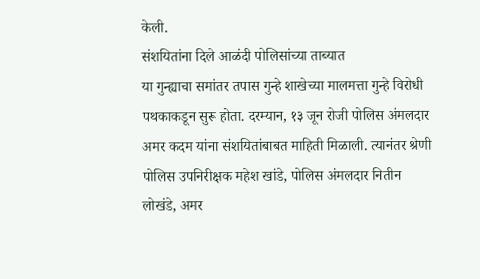केली.
संशयितांना दिले आळंदी पोलिसांच्या ताब्यात
या गुन्ह्याचा समांतर तपास गुन्हे शाखेच्या मालमत्ता गुन्हे विरोधी पथकाकडून सुरू होता. दरम्यान, १३ जून रोजी पोलिस अंमलदार अमर कदम यांना संशयितांबाबत माहिती मिळाली. त्यानंतर श्रेणी पोलिस उपनिरीक्षक महेश खांडे, पोलिस अंमलदार नितीन लोखंडे, अमर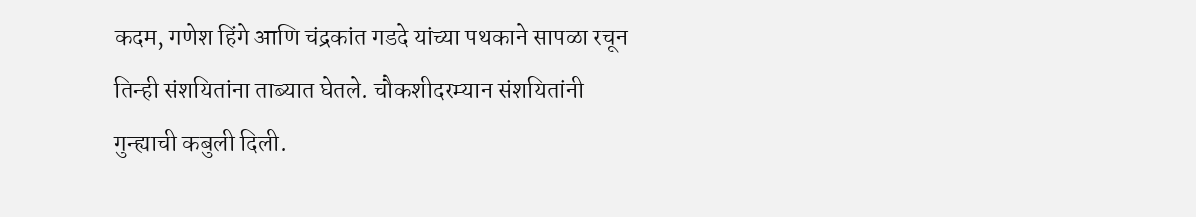कदम, गणेश हिंगे आणि चंद्रकांत गडदे यांच्या पथकाने सापळा रचून तिन्ही संशयितांना ताब्यात घेतले. चौकशीदरम्यान संशयितांनी गुन्ह्याची कबुली दिली.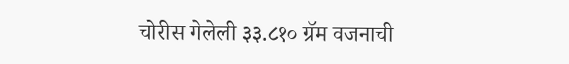चोरीस गेलेली ३३.८१० ग्रॅम वजनाची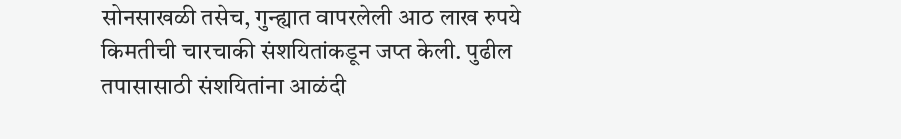सोनसाखळी तसेच, गुन्ह्यात वापरलेली आठ लाख रुपये किमतीची चारचाकी संशयितांकडून जप्त केली. पुढील तपासासाठी संशयितांना आळंदी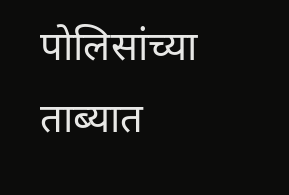पोलिसांच्या ताब्यात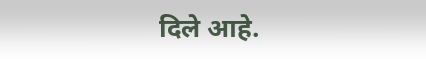दिले आहे.